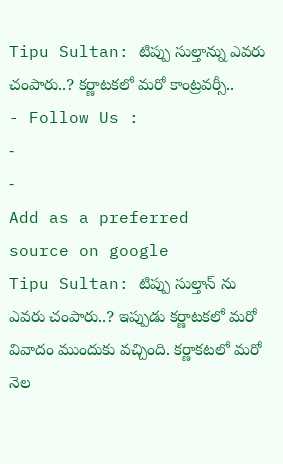Tipu Sultan: టిప్పు సుల్తాన్ను ఎవరు చంపారు..? కర్ణాటకలో మరో కాంట్రవర్సీ..
- Follow Us :
-
-
Add as a preferred
source on google
Tipu Sultan: టిప్పు సుల్తాన్ ను ఎవరు చంపారు..? ఇప్పుడు కర్ణాటకలో మరో వివాదం ముందుకు వచ్చింది. కర్ణాకటలో మరో నెల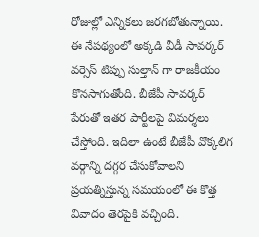రోజుల్లో ఎన్నికలు జరగబోతున్నాయి. ఈ నేపథ్యంలో అక్కడి వీడీ సావర్కర్ వర్సెస్ టిప్పు సుల్తాన్ గా రాజకీయం కొనసాగుతోంది. బీజేపీ సావర్కర్ పేరుతో ఇతర పార్టీలపై విమర్శలు చేస్తోంది. ఇదిలా ఉంటే బీజేపీ వొక్కలిగ వర్గాన్ని దగ్గర చేసుకోవాలని ప్రయత్నిస్తున్న సమయంలో ఈ కొత్త వివాదం తెరపైకి వచ్చింది.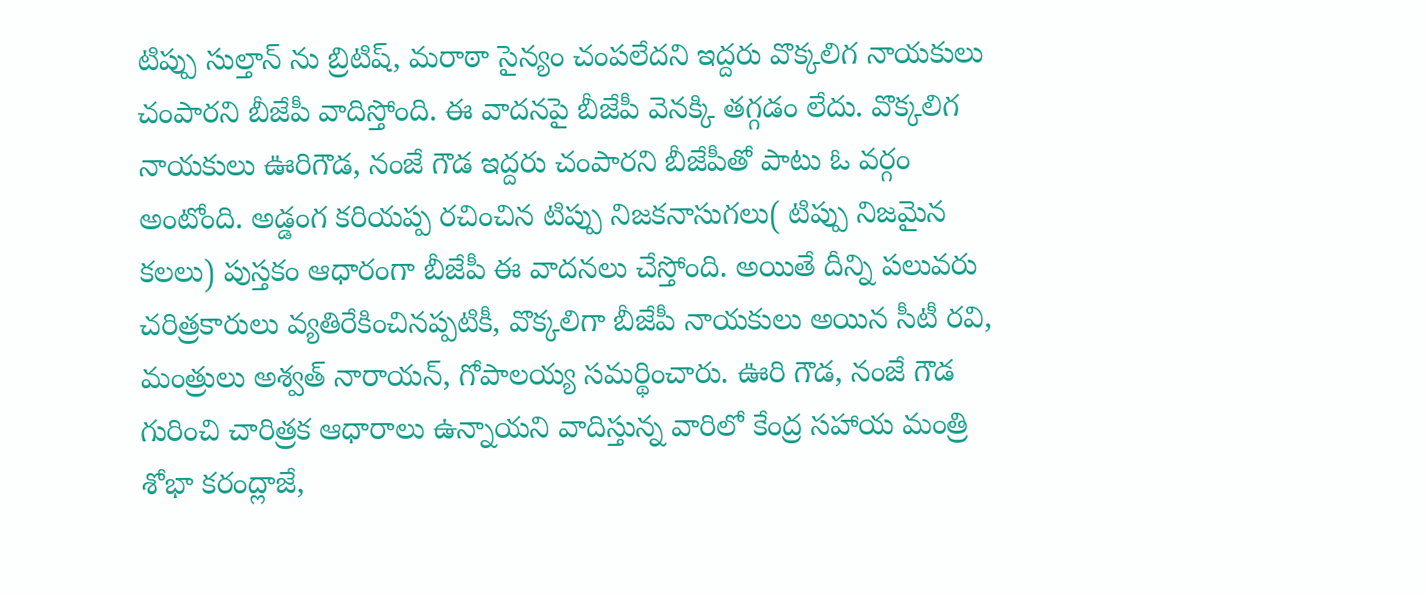టిప్పు సుల్తాన్ ను బ్రిటిష్, మరాఠా సైన్యం చంపలేదని ఇద్దరు వొక్కలిగ నాయకులు చంపారని బీజేపీ వాదిస్తోంది. ఈ వాదనపై బీజేపీ వెనక్కి తగ్గడం లేదు. వొక్కలిగ నాయకులు ఊరిగౌడ, నంజే గౌడ ఇద్దరు చంపారని బీజేపీతో పాటు ఓ వర్గం అంటోంది. అడ్డంగ కరియప్ప రచించిన టిప్పు నిజకనాసుగలు( టిప్పు నిజమైన కలలు) పుస్తకం ఆధారంగా బీజేపీ ఈ వాదనలు చేస్తోంది. అయితే దీన్ని పలువరు చరిత్రకారులు వ్యతిరేకించినప్పటికీ, వొక్కలిగా బీజేపీ నాయకులు అయిన సీటీ రవి, మంత్రులు అశ్వత్ నారాయన్, గోపాలయ్య సమర్థించారు. ఊరి గౌడ, నంజే గౌడ గురించి చారిత్రక ఆధారాలు ఉన్నాయని వాదిస్తున్న వారిలో కేంద్ర సహాయ మంత్రి శోభా కరంద్లాజే,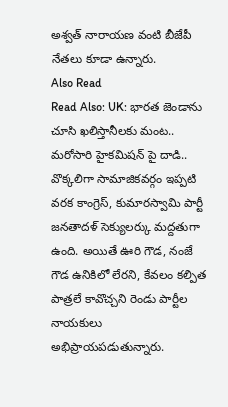అశ్వత్ నారాయణ వంటి బీజేపీ నేతలు కూడా ఉన్నారు.
Also Read
Read Also: UK: భారత జెండాను చూసి ఖలిస్తానీలకు మంట.. మరోసారి హైకమిషన్ పై దాడి..
వొక్కలిగా సామాజికవర్గం ఇప్పటి వరక కాంగ్రెస్, కుమారస్వామి పార్టీ జనతాదళ్ సెక్యులర్కు మద్దతుగా ఉంది. అయితే ఊరి గౌడ, నంజే గౌడ ఉనికిలో లేరని, కేవలం కల్పిత పాత్రలే కావొచ్చని రెండు పార్టీల నాయకులు అభిప్రాయపడుతున్నారు.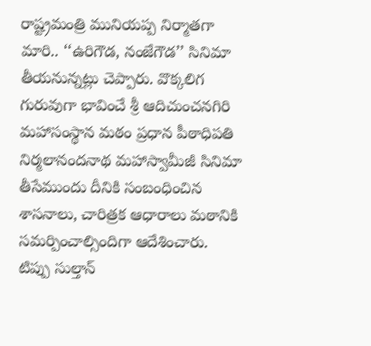రాష్ట్రమంత్రి మునియప్ప నిర్మాతగా మారి.. ‘‘ఉరిగౌడ, నంజేగౌడ’’ సినిమా తీయనున్నట్లు చెప్పారు. వొక్కలిగ గురువుగా భావించే శ్రీ ఆదిచుంచనగిరి మహాసంస్థాన మఠం ప్రధాన పీఠాధిపతి నిర్మలానందనాథ మహాస్వామీజీ సినిమా తీసేముందు దీనికి సంబంధించిన శాసనాలు, చారిత్రక ఆధారాలు మఠానికి సమర్పించాల్సిందిగా ఆదేశించారు.
టిప్పు సుల్తాన్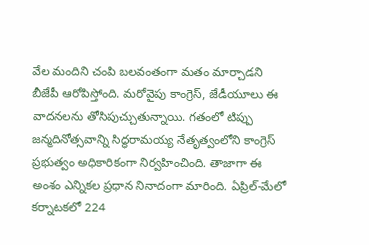వేల మందిని చంపి బలవంతంగా మతం మార్చాడని బీజేపీ ఆరోపిస్తోంది. మరోవైపు కాంగ్రెస్, జేడీయూలు ఈ వాదనలను తోసిపుచ్చుతున్నాయి. గతంలో టిప్పు జన్మదినోత్సవాన్ని సిద్ధరామయ్య నేతృత్వంలోని కాంగ్రెస్ ప్రభుత్వం అధికారికంగా నిర్వహించింది. తాజాగా ఈ అంశం ఎన్నికల ప్రధాన నినాదంగా మారింది. ఏప్రిల్-మేలో కర్నాటకలో 224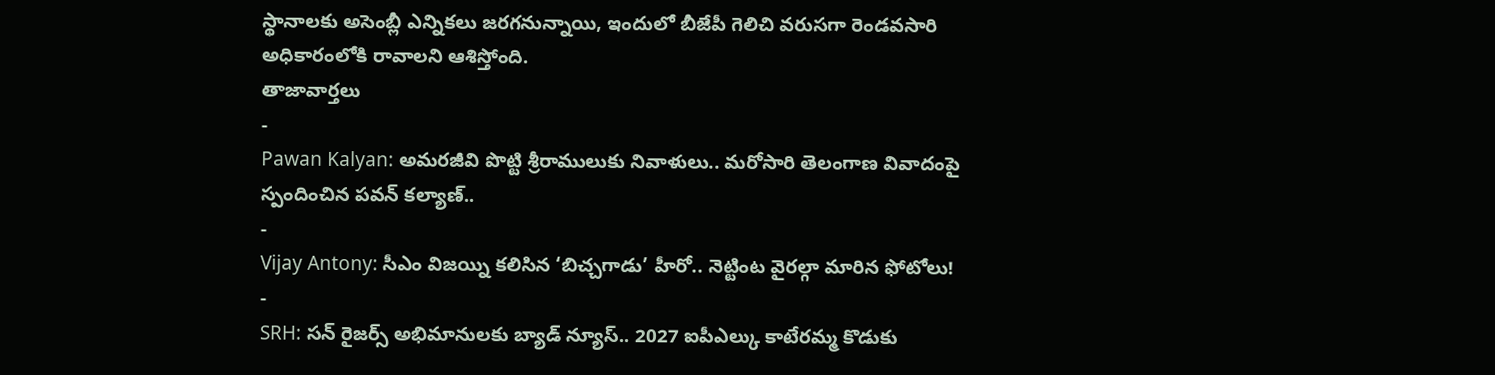స్థానాలకు అసెంబ్లీ ఎన్నికలు జరగనున్నాయి, ఇందులో బీజేపీ గెలిచి వరుసగా రెండవసారి అధికారంలోకి రావాలని ఆశిస్తోంది.
తాజావార్తలు
-
Pawan Kalyan: అమరజీవి పొట్టి శ్రీరాములుకు నివాళులు.. మరోసారి తెలంగాణ వివాదంపై స్పందించిన పవన్ కల్యాణ్..
-
Vijay Antony: సీఎం విజయ్ని కలిసిన ‘బిచ్చగాడు’ హీరో.. నెట్టింట వైరల్గా మారిన ఫోటోలు!
-
SRH: సన్ రైజర్స్ అభిమానులకు బ్యాడ్ న్యూస్.. 2027 ఐపీఎల్కు కాటేరమ్మ కొడుకు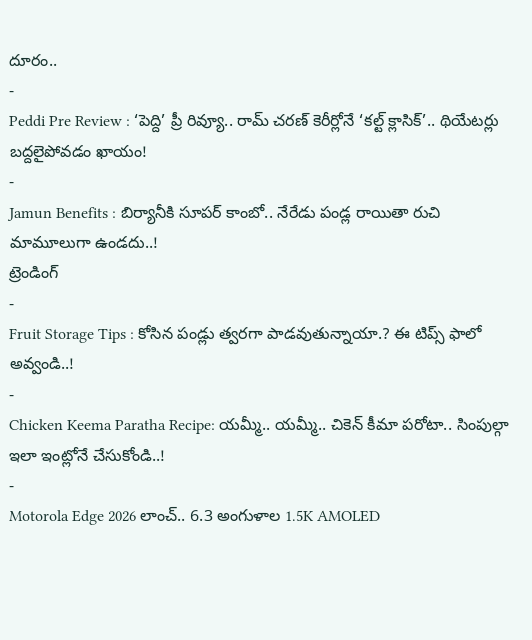దూరం..
-
Peddi Pre Review : ‘పెద్ది’ ప్రీ రివ్యూ.. రామ్ చరణ్ కెరీర్లోనే ‘కల్ట్ క్లాసిక్’.. థియేటర్లు బద్దలైపోవడం ఖాయం!
-
Jamun Benefits : బిర్యానీకి సూపర్ కాంబో.. నేరేడు పండ్ల రాయితా రుచి మామూలుగా ఉండదు..!
ట్రెండింగ్
-
Fruit Storage Tips : కోసిన పండ్లు త్వరగా పాడవుతున్నాయా.? ఈ టిప్స్ ఫాలో అవ్వండి..!
-
Chicken Keema Paratha Recipe: యమ్మీ.. యమ్మీ.. చికెన్ కీమా పరోటా.. సింపుల్గా ఇలా ఇంట్లోనే చేసుకోండి..!
-
Motorola Edge 2026 లాంచ్.. 6.3 అంగుళాల 1.5K AMOLED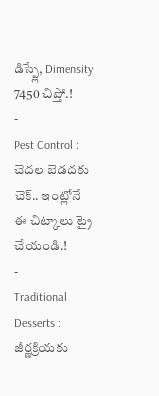డిస్ప్లే, Dimensity 7450 చిప్తో.!
-
Pest Control : చెదల బెడదకు చెక్.. ఇంట్లోనే ఈ చిట్కాలు ట్రై చేయండి.!
-
Traditional Desserts : జీర్ణక్రియకు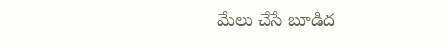మేలు చేసే బూడిద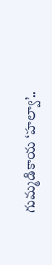గుమ్మడికాయ ‘హల్వా’..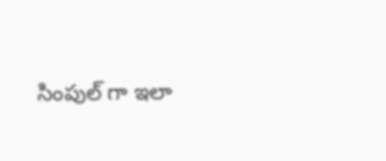సింపుల్ గా ఇలా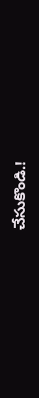చేసుకొండి.!